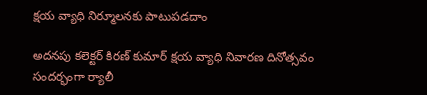క్షయ వ్యాధి నిర్మూలనకు పాటుపడదాం

అదనపు కలెక్టర్ కిరణ్ కుమార్ క్షయ వ్యాధి నివారణ దినోత్సవం సందర్భంగా ర్యాలీ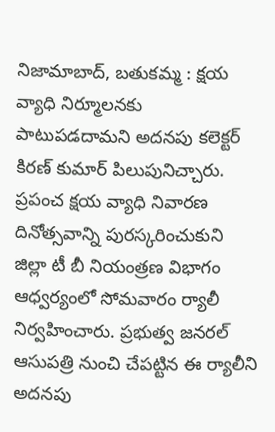నిజామాబాద్, బతుకమ్మ : క్షయ వ్యాధి నిర్మూలనకు పాటుపడదామని అదనపు కలెక్టర్ కిరణ్ కుమార్ పిలుపునిచ్చారు. ప్రపంచ క్షయ వ్యాధి నివారణ దినోత్సవాన్ని పురస్కరించుకుని జిల్లా టీ బీ నియంత్రణ విభాగం ఆధ్వర్యంలో సోమవారం ర్యాలీ నిర్వహించారు. ప్రభుత్వ జనరల్ ఆసుపత్రి నుంచి చేపట్టిన ఈ ర్యాలీని అదనపు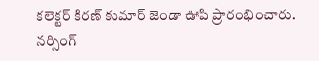కలెక్టర్ కిరణ్ కుమార్ జెండా ఊపి ప్రారంభించారు. నర్సింగ్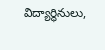విద్యార్థినులు,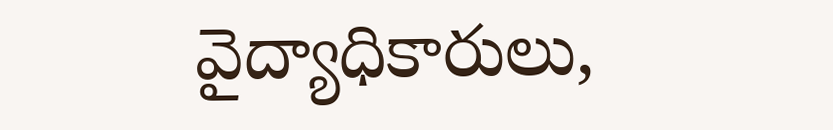వైద్యాధికారులు,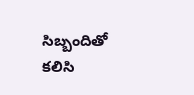సిబ్బందితో కలిసి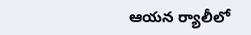ఆయన ర్యాలీలో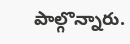పాల్గొన్నారు.